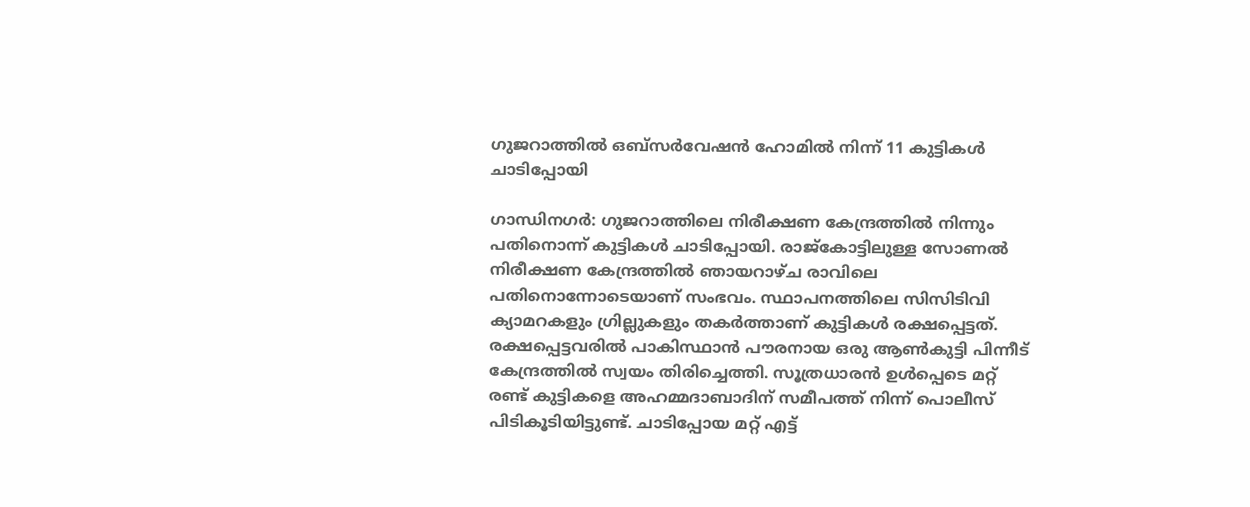ഗുജറാത്തിൽ ഒബ്സർവേഷൻ ഹോമിൽ നിന്ന് 11 കുട്ടികൾ ചാടിപ്പോയി

ഗാന്ധിനഗർ: ഗുജറാത്തിലെ നിരീക്ഷണ കേന്ദ്രത്തിൽ നിന്നും പതിനൊന്ന് കുട്ടികൾ ചാടിപ്പോയി. രാജ്കോട്ടിലുള്ള സോണൽ നിരീക്ഷണ കേന്ദ്രത്തിൽ ഞായറാഴ്ച രാവിലെ പതിനൊന്നോടെയാണ് സംഭവം. സ്ഥാപനത്തിലെ സിസിടിവി ക്യാമറകളും ഗ്രില്ലുകളും തകർത്താണ് കുട്ടികൾ രക്ഷപ്പെട്ടത്.
രക്ഷപ്പെട്ടവരിൽ പാകിസ്ഥാൻ പൗരനായ ഒരു ആൺകുട്ടി പിന്നീട് കേന്ദ്രത്തിൽ സ്വയം തിരിച്ചെത്തി. സൂത്രധാരൻ ഉൾപ്പെടെ മറ്റ് രണ്ട് കുട്ടികളെ അഹമ്മദാബാദിന് സമീപത്ത് നിന്ന് പൊലീസ് പിടികൂടിയിട്ടുണ്ട്. ചാടിപ്പോയ മറ്റ് എട്ട്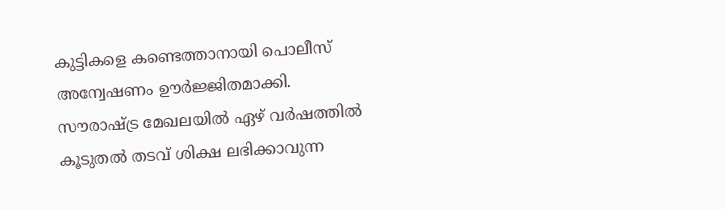കുട്ടികളെ കണ്ടെത്താനായി പൊലീസ് അന്വേഷണം ഊർജ്ജിതമാക്കി.
സൗരാഷ്ട്ര മേഖലയിൽ ഏഴ് വർഷത്തിൽ കൂടുതൽ തടവ് ശിക്ഷ ലഭിക്കാവുന്ന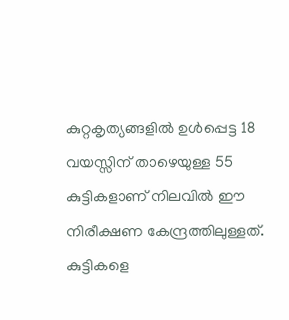കുറ്റകൃത്യങ്ങളിൽ ഉൾപ്പെട്ട 18 വയസ്സിന് താഴെയുള്ള 55 കുട്ടികളാണ് നിലവിൽ ഈ നിരീക്ഷണ കേന്ദ്രത്തിലുള്ളത്. കുട്ടികളെ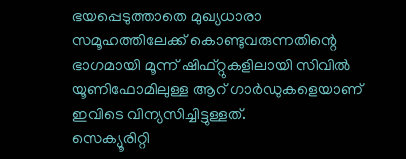ഭയപ്പെടുത്താതെ മുഖ്യധാരാ സമൂഹത്തിലേക്ക് കൊണ്ടുവരുന്നതിന്റെ ഭാഗമായി മൂന്ന് ഷിഫ്റ്റുകളിലായി സിവിൽ യൂണിഫോമിലുള്ള ആറ് ഗാർഡുകളെയാണ് ഇവിടെ വിന്യസിച്ചിട്ടുള്ളത്.
സെക്യൂരിറ്റി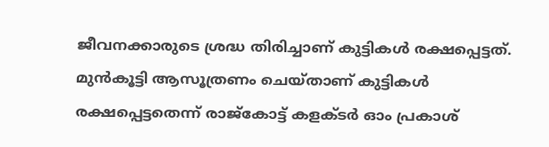ജീവനക്കാരുടെ ശ്രദ്ധ തിരിച്ചാണ് കുട്ടികൾ രക്ഷപ്പെട്ടത്. മുൻകൂട്ടി ആസൂത്രണം ചെയ്താണ് കുട്ടികൾ രക്ഷപ്പെട്ടതെന്ന് രാജ്കോട്ട് കളക്ടർ ഓം പ്രകാശ്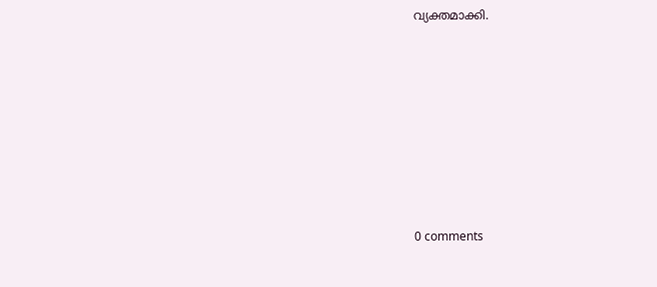വ്യക്തമാക്കി.








0 comments